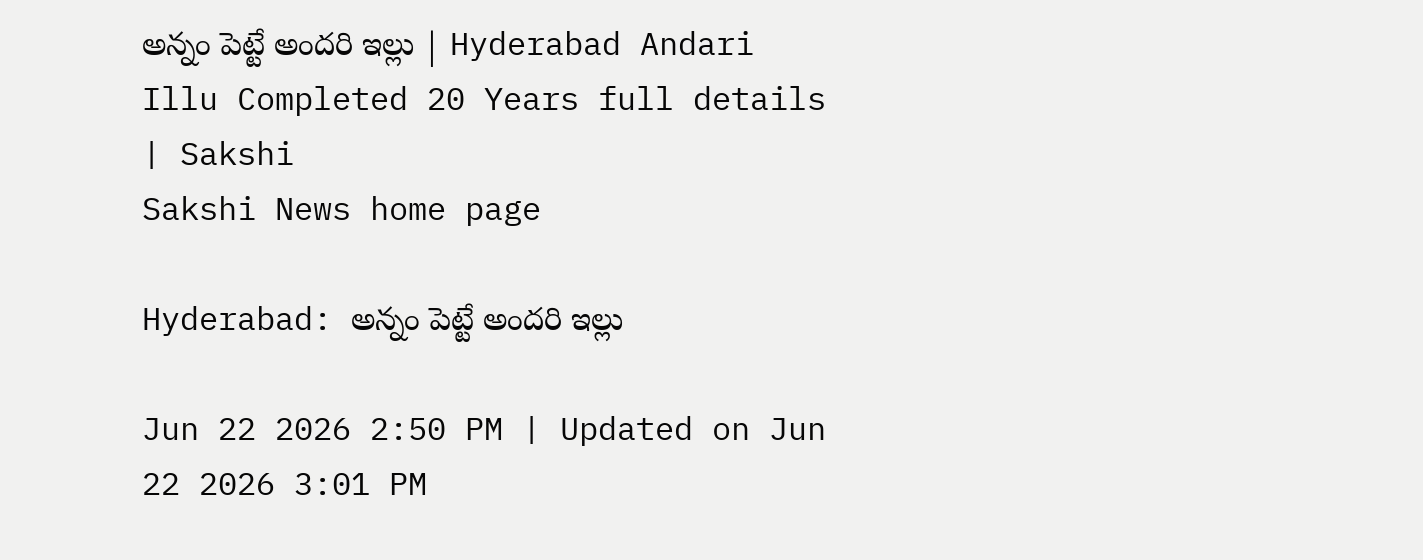అన్నం పెట్టే అందరి ఇల్లు | Hyderabad Andari Illu Completed 20 Years full details | Sakshi
Sakshi News home page

Hyderabad: అన్నం పెట్టే అందరి ఇల్లు

Jun 22 2026 2:50 PM | Updated on Jun 22 2026 3:01 PM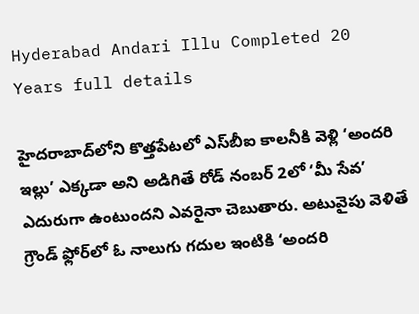Hyderabad Andari Illu Completed 20 Years full details

హైదరాబాద్‌లోని కొత్తపేటలో ఎస్‌బీఐ కాలనీకి వెళ్లి ‘అందరి ఇల్లు’ ఎక్కడా అని అడిగితే రోడ్‌ నంబర్‌ 2లో ‘మీ సేవ’ ఎదురుగా ఉంటుందని ఎవరైనా చెబుతారు. అటువైపు వెళితే గ్రౌండ్‌ ఫ్లోర్‌లో ఓ నాలుగు గదుల ఇంటికి ‘అందరి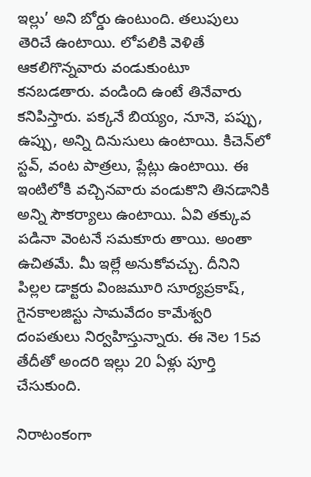ఇల్లు’ అని బోర్డు ఉంటుంది. తలుపులు తెరిచే ఉంటాయి. లోపలికి వెళితే ఆకలిగొన్నవారు వండుకుంటూ కనబడతారు. వండింది ఉంటే తినేవారు కనిపిస్తారు. పక్కనే బియ్యం, నూనె, పప్పు, ఉప్పు, అన్ని దినుసులు ఉంటాయి. కిచెన్‌లో స్టవ్, వంట పాత్రలు, ప్లేట్లు ఉంటాయి. ఈ ఇంటిలోకి వచ్చినవారు వండుకొని తినడానికి అన్ని సౌకర్యాలు ఉంటాయి. ఏవి తక్కువ పడినా వెంటనే సమకూరు తాయి. అంతా ఉచితమే. మీ ఇల్లే అనుకోవచ్చు. దీనిని పిల్లల డాక్టరు వింజమూరి సూర్యప్రకాష్, గైనకాలజిస్టు సామవేదం కామేశ్వరి దంపతులు నిర్వహిస్తున్నారు. ఈ నెల 15వ తేదీతో అందరి ఇల్లు 20 ఏళ్లు పూర్తి చేసుకుంది.

నిరాటంకంగా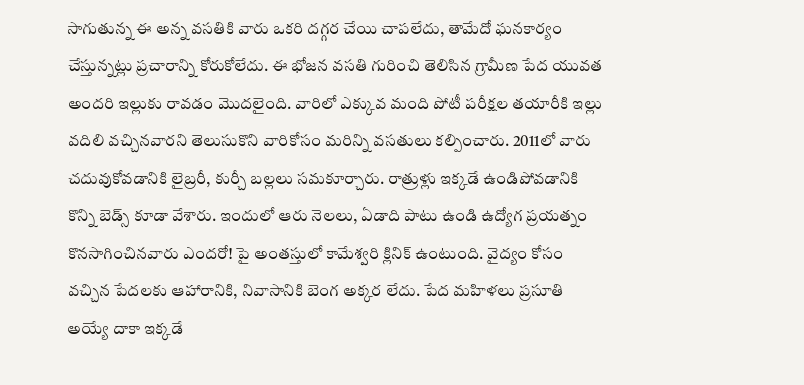సాగుతున్న ఈ అన్న వసతికి వారు ఒకరి దగ్గర చేయి చాపలేదు, తామేదో ఘనకార్యం చేస్తున్నట్లు ప్రచారాన్ని కోరుకోలేదు. ఈ భోజన వసతి గురించి తెలిసిన గ్రామీణ పేద యువత అందరి ఇల్లుకు రావడం మొదలైంది. వారిలో ఎక్కువ మంది పోటీ పరీక్షల తయారీకి ఇల్లు వదిలి వచ్చినవారని తెలుసుకొని వారికోసం మరిన్ని వసతులు కల్పించారు. 2011లో వారు చదువుకోవడానికి లైబ్రరీ, కుర్చీ బల్లలు సమకూర్చారు. రాత్రుళ్లు ఇక్కడే ఉండిపోవడానికి కొన్ని బెడ్స్‌ కూడా వేశారు. ఇందులో ఆరు నెలలు, ఏడాది పాటు ఉండి ఉద్యోగ ప్రయత్నం కొనసాగించినవారు ఎందరో! పై అంతస్తులో కామేశ్వరి క్లినిక్‌ ఉంటుంది. వైద్యం కోసం వచ్చిన పేదలకు ఆహారానికి, నివాసానికి బెంగ అక్కర లేదు. పేద మహిళలు ప్రసూతి అయ్యే దాకా ఇక్కడే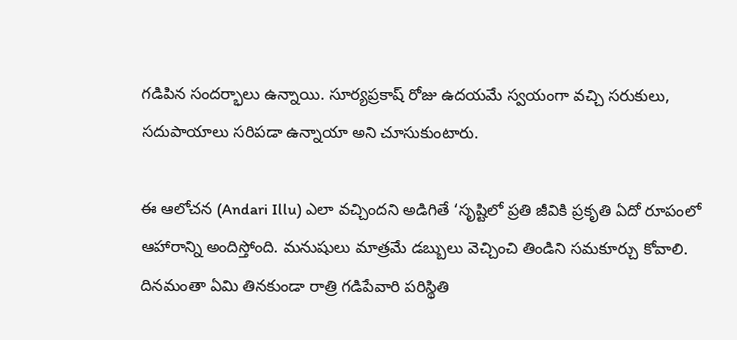గడిపిన సందర్భాలు ఉన్నాయి. సూర్యప్రకాష్‌ రోజు ఉదయమే స్వయంగా వచ్చి సరుకులు, సదుపాయాలు సరిపడా ఉన్నాయా అని చూసుకుంటారు.

ఈ ఆలోచన (Andari Illu) ఎలా వచ్చిందని అడిగితే ‘సృష్టిలో ప్రతి జీవికి ప్రకృతి ఏదో రూపంలో ఆహారాన్ని అందిస్తోంది. మనుషులు మాత్రమే డబ్బులు వెచ్చించి తిండిని సమకూర్చు కోవాలి. దినమంతా ఏమి తినకుండా రాత్రి గడిపేవారి పరిస్థితి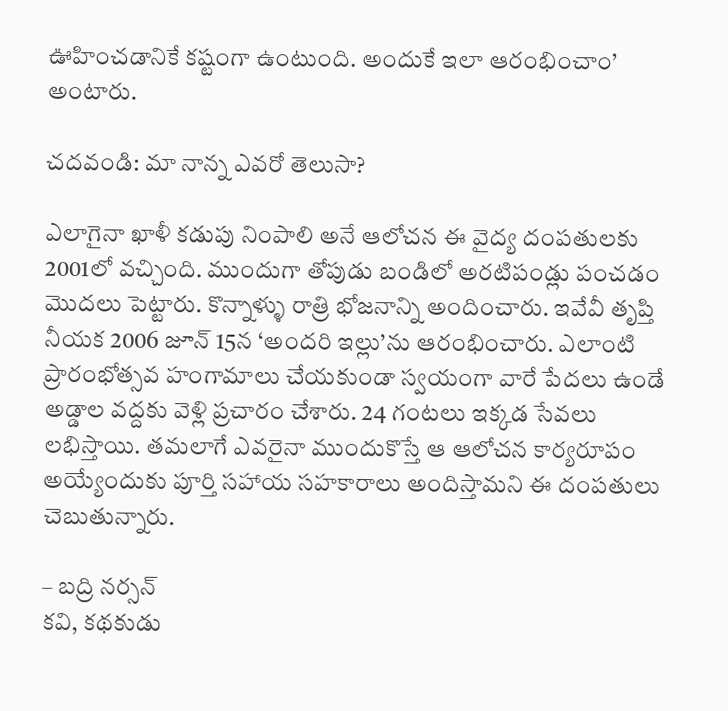ఊహించడానికే కష్టంగా ఉంటుంది. అందుకే ఇలా ఆరంభించాం’ అంటారు.

చ‌ద‌వండి: మా నాన్న ఎవ‌రో తెలుసా?

ఎలాగైనా ఖాళీ కడుపు నింపాలి అనే ఆలోచన ఈ వైద్య దంపతులకు 2001లో వచ్చింది. ముందుగా తోపుడు బండిలో అరటిపండ్లు పంచడం మొదలు పెట్టారు. కొన్నాళ్ళు రాత్రి భోజనాన్ని అందించారు. ఇవేవీ తృప్తి నీయక 2006 జూన్‌ 15న ‘అందరి ఇల్లు’ను ఆరంభించారు. ఎలాంటి ప్రారంభోత్సవ హంగామాలు చేయకుండా స్వయంగా వారే పేదలు ఉండే అడ్డాల వద్దకు వెళ్లి ప్రచారం చేశారు. 24 గంటలు ఇక్కడ సేవలు లభిస్తాయి. తమలాగే ఎవరైనా ముందుకొస్తే ఆ ఆలోచన కార్యరూపం అయ్యేందుకు పూర్తి సహాయ సహకారాలు అందిస్తామని ఈ దంపతులు చెబుతున్నారు.

– బద్రి నర్సన్‌
కవి, కథకుడు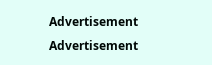Advertisement
Advertisement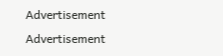Advertisement
Advertisement